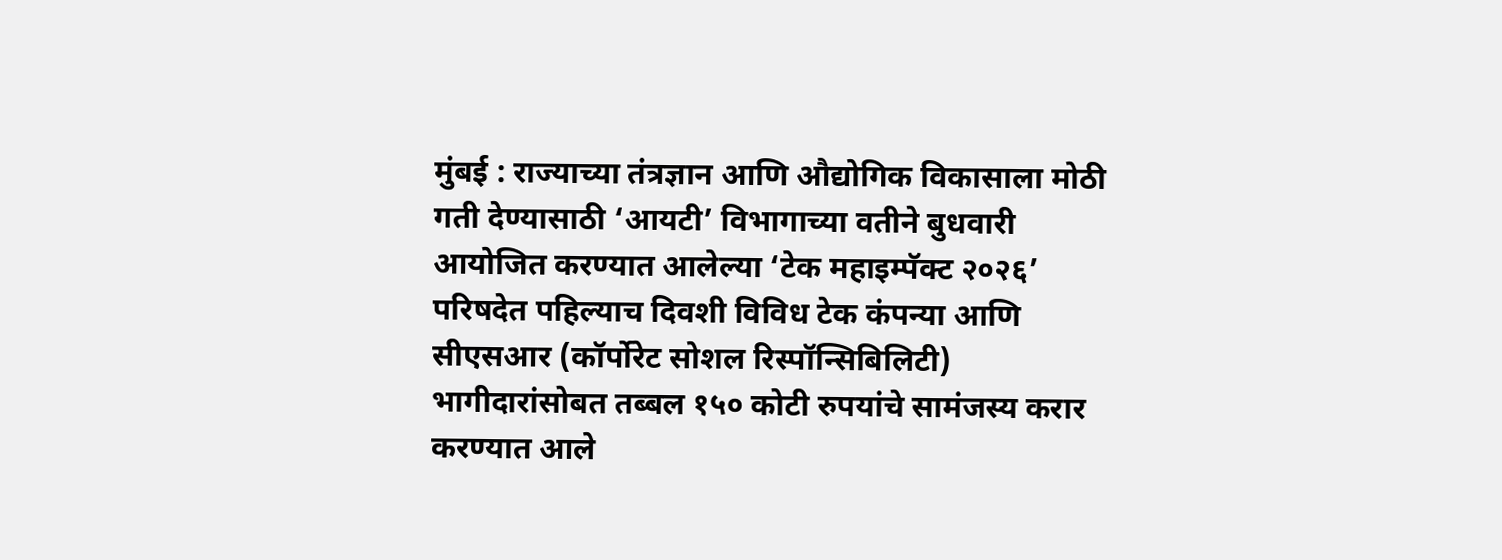मुंबई : राज्याच्या तंत्रज्ञान आणि औद्योगिक विकासाला मोठी गती देण्यासाठी ‘आयटी’ विभागाच्या वतीने बुधवारी आयोजित करण्यात आलेल्या ‘टेक महाइम्पॅक्ट २०२६’ परिषदेत पहिल्याच दिवशी विविध टेक कंपन्या आणि सीएसआर (कॉर्पोरेट सोशल रिस्पॉन्सिबिलिटी) भागीदारांसोबत तब्बल १५० कोटी रुपयांचे सामंजस्य करार करण्यात आले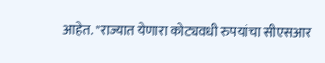आहेत. "राज्यात येणारा कोट्यवधी रुपयांचा सीएसआर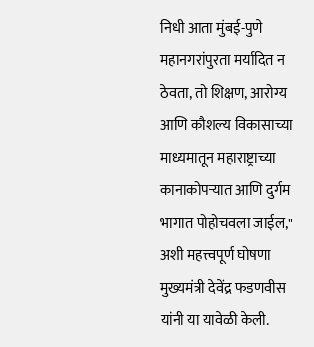निधी आता मुंबई-पुणे महानगरांपुरता मर्यादित न ठेवता, तो शिक्षण, आरोग्य आणि कौशल्य विकासाच्या माध्यमातून महाराष्ट्राच्या कानाकोपऱ्यात आणि दुर्गम भागात पोहोचवला जाईल," अशी महत्त्वपूर्ण घोषणा मुख्यमंत्री देवेंद्र फडणवीस यांनी या यावेळी केली.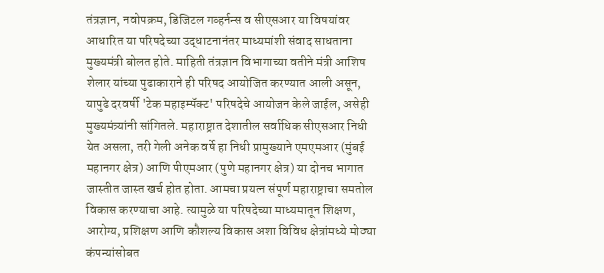तंत्रज्ञान, नवोपक्रम, डिजिटल गव्हर्नन्स व सीएसआर या विषयांवर आधारित या परिषदेच्या उद्धाटनानंतर माध्यमांशी संवाद साधताना मुख्यमंत्री बोलत होते. माहिती तंत्रज्ञान विभागाच्या वतीने मंत्री आशिष शेलार यांच्या पुढाकाराने ही परिषद आयोजित करण्यात आली असून, यापुढे दरवर्षी 'टेक महाइम्पॅक्ट' परिषदेचे आयोजन केले जाईल, असेही मुख्यमंत्र्यांनी सांगितले. महाराष्ट्रात देशातील सर्वाधिक सीएसआर निधी येत असला, तरी गेली अनेक वर्षे हा निधी प्रामुख्याने एमएमआर (मुंबई महानगर क्षेत्र) आणि पीएमआर (पुणे महानगर क्षेत्र) या दोनच भागात जास्तीत जास्त खर्च होत होता. आमचा प्रयत्न संपूर्ण महाराष्ट्राचा समतोल विकास करण्याचा आहे. त्यामुळे या परिषदेच्या माध्यमातून शिक्षण, आरोग्य, प्रशिक्षण आणि कौशल्य विकास अशा विविध क्षेत्रांमध्ये मोठ्या कंपन्यांसोबत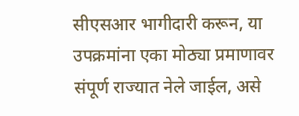सीएसआर भागीदारी करून, या उपक्रमांना एका मोठ्या प्रमाणावर संपूर्ण राज्यात नेले जाईल, असे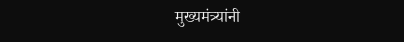मुख्यमंत्र्यांनी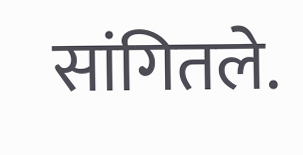सांगितले.